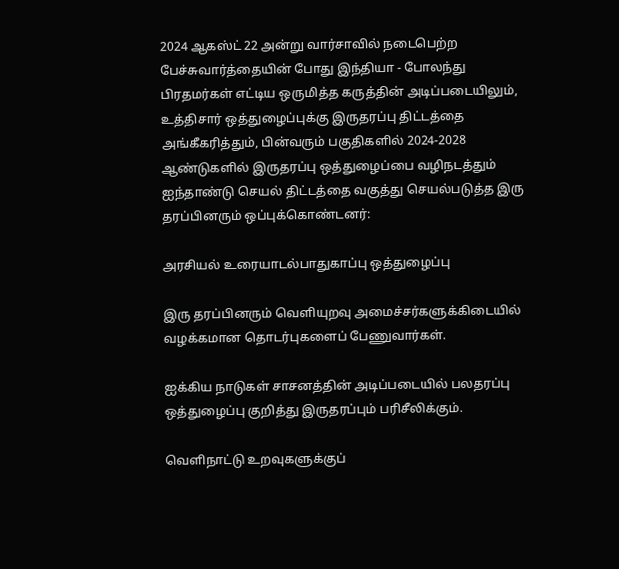2024 ஆகஸ்ட் 22 அன்று வார்சாவில் நடைபெற்ற பேச்சுவார்த்தையின் போது இந்தியா - போலந்து பிரதமர்கள் எட்டிய ஒருமித்த கருத்தின் அடிப்படையிலும், உத்திசார் ஒத்துழைப்புக்கு இருதரப்பு திட்டத்தை அங்கீகரித்தும், பின்வரும் பகுதிகளில் 2024-2028 ஆண்டுகளில் இருதரப்பு ஒத்துழைப்பை வழிநடத்தும் ஐந்தாண்டு செயல் திட்டத்தை வகுத்து செயல்படுத்த இரு தரப்பினரும் ஒப்புக்கொண்டனர்:

அரசியல் உரையாடல்பாதுகாப்பு ஒத்துழைப்பு

இரு தரப்பினரும் வெளியுறவு அமைச்சர்களுக்கிடையில் வழக்கமான தொடர்புகளைப் பேணுவார்கள்.

ஐக்கிய நாடுகள் சாசனத்தின் அடிப்படையில் பலதரப்பு ஒத்துழைப்பு குறித்து இருதரப்பும் பரிசீலிக்கும்.

வெளிநாட்டு உறவுகளுக்குப்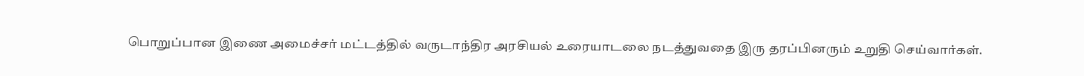பொறுப்பான இணை அமைச்சர் மட்டத்தில் வருடாந்திர அரசியல் உரையாடலை நடத்துவதை இரு தரப்பினரும் உறுதி செய்வார்கள்.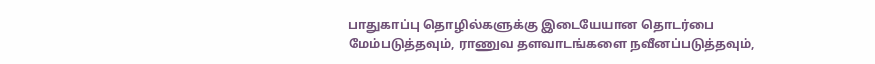பாதுகாப்பு தொழில்களுக்கு இடையேயான தொடர்பை மேம்படுத்தவும், ராணுவ தளவாடங்களை நவீனப்படுத்தவும்,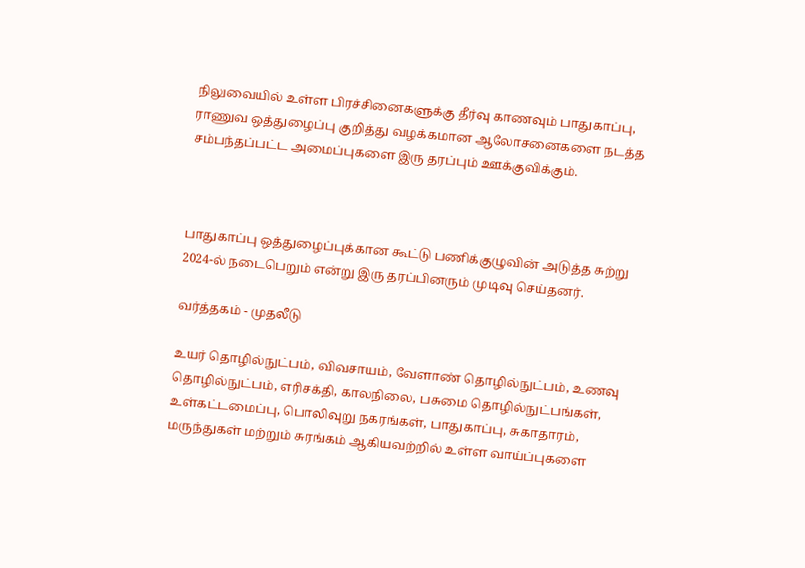நிலுவையில் உள்ள பிரச்சினைகளுக்கு தீர்வு காணவும் பாதுகாப்பு, ராணுவ ஒத்துழைப்பு குறித்து வழக்கமான ஆலோசனைகளை நடத்த சம்பந்தப்பட்ட அமைப்புகளை இரு தரப்பும் ஊக்குவிக்கும்.



பாதுகாப்பு ஒத்துழைப்புக்கான கூட்டு பணிக்குழுவின் அடுத்த சுற்று 2024-ல் நடைபெறும் என்று இரு தரப்பினரும் முடிவு செய்தனர்.

வர்த்தகம் - முதலீடு

உயர் தொழில்நுட்பம், விவசாயம், வேளாண் தொழில்நுட்பம், உணவு தொழில்நுட்பம், எரிசக்தி, காலநிலை, பசுமை தொழில்நுட்பங்கள், உள்கட்டமைப்பு, பொலிவுறு நகரங்கள், பாதுகாப்பு, சுகாதாரம், மருந்துகள் மற்றும் சுரங்கம் ஆகியவற்றில் உள்ள வாய்ப்புகளை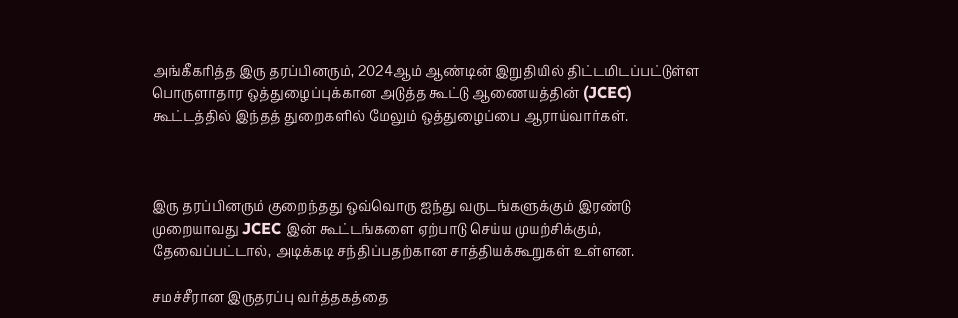அங்கீகரித்த இரு தரப்பினரும், 2024ஆம் ஆண்டின் இறுதியில் திட்டமிடப்பட்டுள்ள பொருளாதார ஒத்துழைப்புக்கான அடுத்த கூட்டு ஆணையத்தின் (JCEC) கூட்டத்தில் இந்தத் துறைகளில் மேலும் ஒத்துழைப்பை ஆராய்வார்கள்.



இரு தரப்பினரும் குறைந்தது ஒவ்வொரு ஐந்து வருடங்களுக்கும் இரண்டு முறையாவது JCEC இன் கூட்டங்களை ஏற்பாடு செய்ய முயற்சிக்கும், தேவைப்பட்டால், அடிக்கடி சந்திப்பதற்கான சாத்தியக்கூறுகள் உள்ளன.

சமச்சீரான இருதரப்பு வர்த்தகத்தை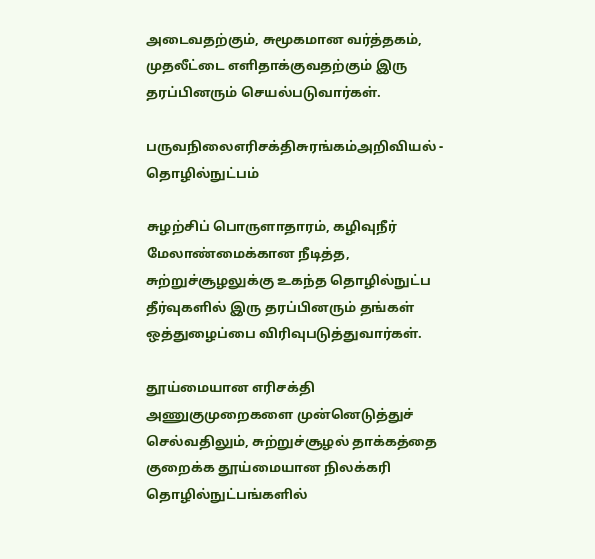அடைவதற்கும், சுமூகமான வர்த்தகம், முதலீட்டை எளிதாக்குவதற்கும் இரு தரப்பினரும் செயல்படுவார்கள்.

பருவநிலைஎரிசக்திசுரங்கம்அறிவியல் - தொழில்நுட்பம்

சுழற்சிப் பொருளாதாரம், கழிவுநீர் மேலாண்மைக்கான நீடித்த, சுற்றுச்சூழலுக்கு உகந்த தொழில்நுட்ப தீர்வுகளில் இரு தரப்பினரும் தங்கள் ஒத்துழைப்பை விரிவுபடுத்துவார்கள்.

தூய்மையான எரிசக்தி அணுகுமுறைகளை முன்னெடுத்துச் செல்வதிலும், சுற்றுச்சூழல் தாக்கத்தை குறைக்க தூய்மையான நிலக்கரி தொழில்நுட்பங்களில்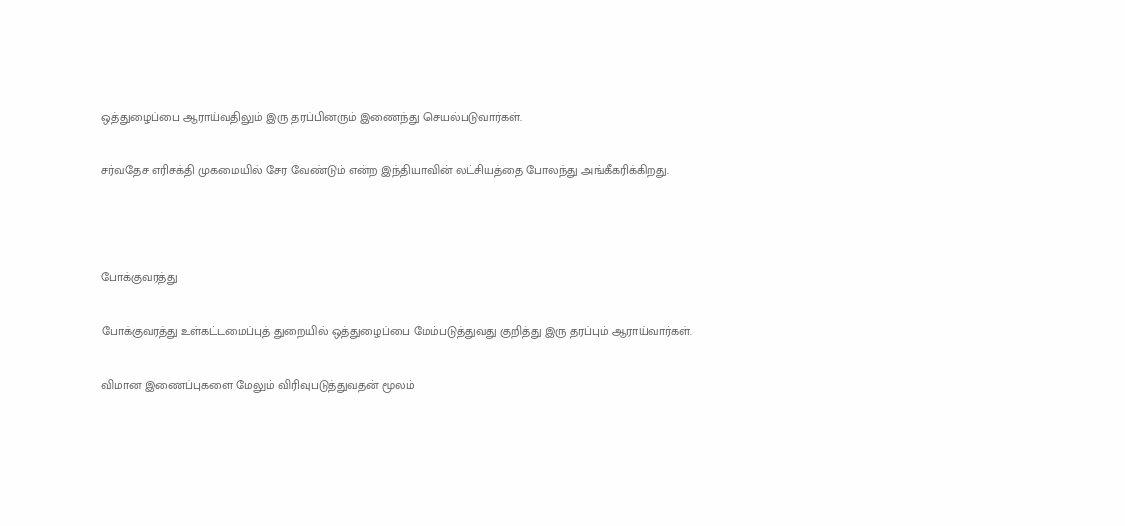ஒத்துழைப்பை ஆராய்வதிலும் இரு தரப்பினரும் இணைந்து செயல்படுவார்கள்.

சர்வதேச எரிசக்தி முகமையில் சேர வேண்டும் என்ற இந்தியாவின் லட்சியத்தை போலந்து அங்கீகரிக்கிறது.



போக்குவரத்து

போக்குவரத்து உள்கட்டமைப்புத் துறையில் ஒத்துழைப்பை மேம்படுத்துவது குறித்து இரு தரப்பும் ஆராய்வார்கள்.

விமான இணைப்புகளை மேலும் விரிவுபடுத்துவதன் மூலம்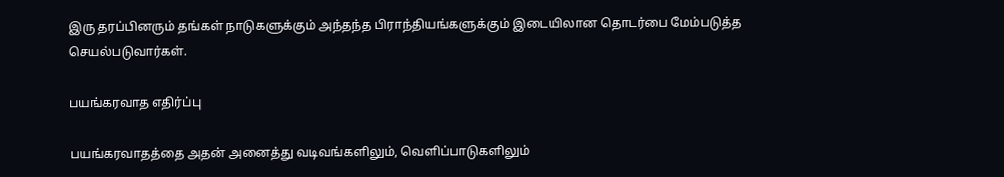இரு தரப்பினரும் தங்கள் நாடுகளுக்கும் அந்தந்த பிராந்தியங்களுக்கும் இடையிலான தொடர்பை மேம்படுத்த செயல்படுவார்கள்.

பயங்கரவாத எதிர்ப்பு

பயங்கரவாதத்தை அதன் அனைத்து வடிவங்களிலும், வெளிப்பாடுகளிலும்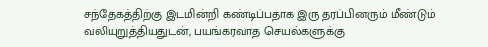சந்தேகத்திற்கு இடமின்றி கண்டிப்பதாக இரு தரப்பினரும் மீண்டும் வலியுறுத்தியதுடன், பயங்கரவாத செயல்களுக்கு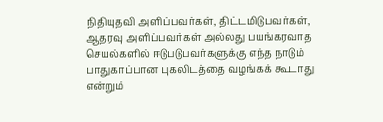நிதியுதவி அளிப்பவர்கள், திட்டமிடுபவர்கள், ஆதரவு அளிப்பவர்கள் அல்லது பயங்கரவாத செயல்களில் ஈடுபடுபவர்களுக்கு எந்த நாடும் பாதுகாப்பான புகலிடத்தை வழங்கக் கூடாது என்றும்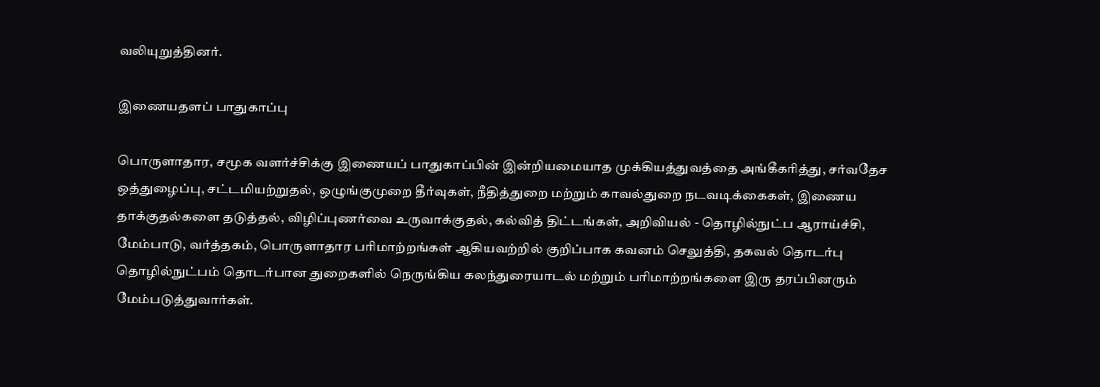வலியுறுத்தினர்.

இணையதளப் பாதுகாப்பு

பொருளாதார, சமூக வளர்ச்சிக்கு இணையப் பாதுகாப்பின் இன்றியமையாத முக்கியத்துவத்தை அங்கீகரித்து, சர்வதேச ஒத்துழைப்பு, சட்டமியற்றுதல், ஒழுங்குமுறை தீர்வுகள், நீதித்துறை மற்றும் காவல்துறை நடவடிக்கைகள், இணைய தாக்குதல்களை தடுத்தல், விழிப்புணர்வை உருவாக்குதல், கல்வித் திட்டங்கள், அறிவியல் - தொழில்நுட்ப ஆராய்ச்சி, மேம்பாடு, வர்த்தகம், பொருளாதார பரிமாற்றங்கள் ஆகியவற்றில் குறிப்பாக கவனம் செலுத்தி, தகவல் தொடர்பு தொழில்நுட்பம் தொடர்பான துறைகளில் நெருங்கிய கலந்துரையாடல் மற்றும் பரிமாற்றங்களை இரு தரப்பினரும் மேம்படுத்துவார்கள்.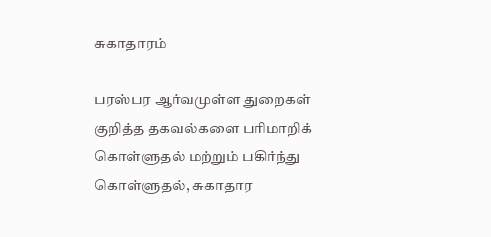சுகாதாரம்

பரஸ்பர ஆர்வமுள்ள துறைகள் குறித்த தகவல்களை பரிமாறிக் கொள்ளுதல் மற்றும் பகிர்ந்து கொள்ளுதல், சுகாதார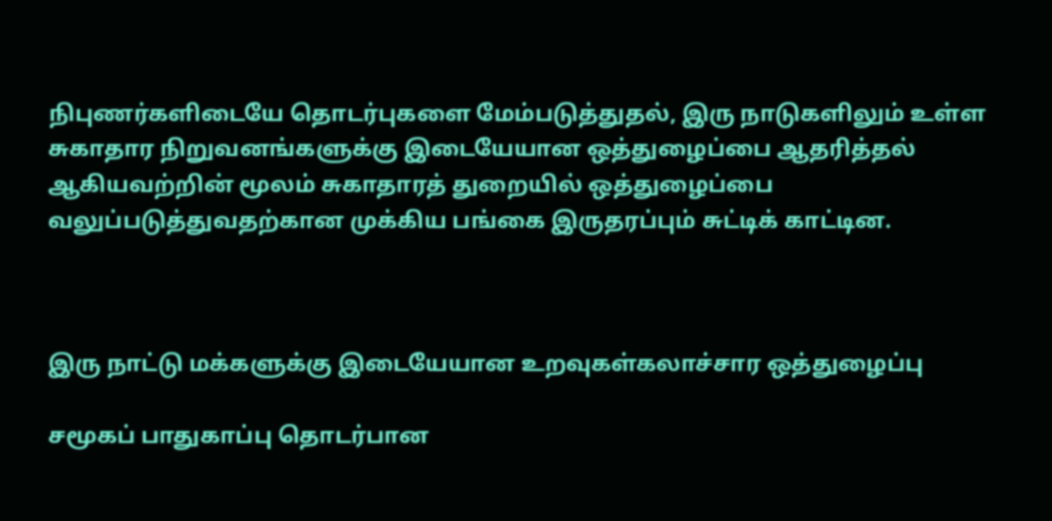நிபுணர்களிடையே தொடர்புகளை மேம்படுத்துதல், இரு நாடுகளிலும் உள்ள சுகாதார நிறுவனங்களுக்கு இடையேயான ஒத்துழைப்பை ஆதரித்தல் ஆகியவற்றின் மூலம் சுகாதாரத் துறையில் ஒத்துழைப்பை வலுப்படுத்துவதற்கான முக்கிய பங்கை இருதரப்பும் சுட்டிக் காட்டின.



இரு நாட்டு மக்களுக்கு இடையேயான உறவுகள்கலாச்சார ஒத்துழைப்பு

சமூகப் பாதுகாப்பு தொடர்பான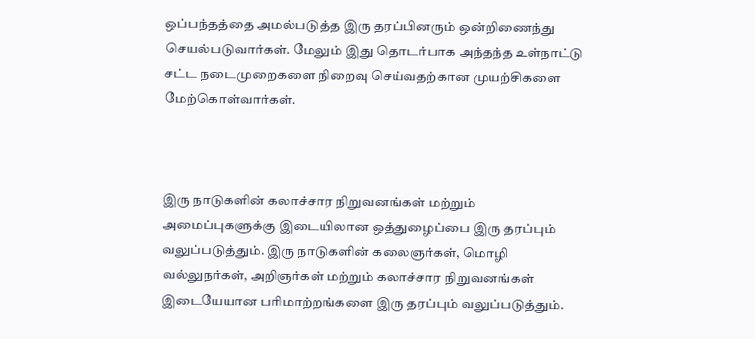ஒப்பந்தத்தை அமல்படுத்த இரு தரப்பினரும் ஒன்றிணைந்து செயல்படுவார்கள். மேலும் இது தொடர்பாக அந்தந்த உள்நாட்டு சட்ட நடைமுறைகளை நிறைவு செய்வதற்கான முயற்சிகளை மேற்கொள்வார்கள்.



இரு நாடுகளின் கலாச்சார நிறுவனங்கள் மற்றும் அமைப்புகளுக்கு இடையிலான ஒத்துழைப்பை இரு தரப்பும் வலுப்படுத்தும். இரு நாடுகளின் கலைஞர்கள், மொழி வல்லுநர்கள், அறிஞர்கள் மற்றும் கலாச்சார நிறுவனங்கள் இடையேயான பரிமாற்றங்களை இரு தரப்பும் வலுப்படுத்தும்.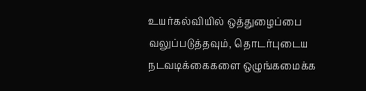உயர்கல்வியில் ஒத்துழைப்பை வலுப்படுத்தவும், தொடர்புடைய நடவடிக்கைகளை ஒழுங்கமைக்க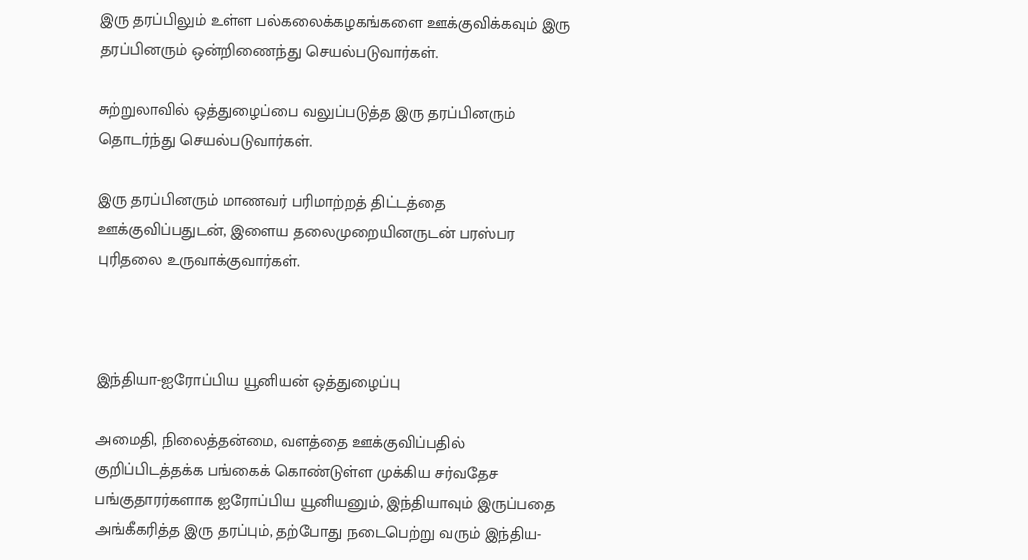இரு தரப்பிலும் உள்ள பல்கலைக்கழகங்களை ஊக்குவிக்கவும் இரு தரப்பினரும் ஒன்றிணைந்து செயல்படுவார்கள்.

சுற்றுலாவில் ஒத்துழைப்பை வலுப்படுத்த இரு தரப்பினரும் தொடர்ந்து செயல்படுவார்கள்.

இரு தரப்பினரும் மாணவர் பரிமாற்றத் திட்டத்தை ஊக்குவிப்பதுடன், இளைய தலைமுறையினருடன் பரஸ்பர புரிதலை உருவாக்குவார்கள்.



இந்தியா-ஐரோப்பிய யூனியன் ஒத்துழைப்பு

அமைதி, நிலைத்தன்மை, வளத்தை ஊக்குவிப்பதில் குறிப்பிடத்தக்க பங்கைக் கொண்டுள்ள முக்கிய சர்வதேச பங்குதாரர்களாக ஐரோப்பிய யூனியனும், இந்தியாவும் இருப்பதை அங்கீகரித்த இரு தரப்பும், தற்போது நடைபெற்று வரும் இந்திய-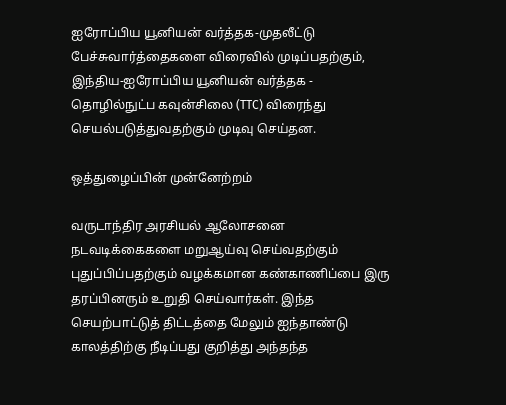ஐரோப்பிய யூனியன் வர்த்தக-முதலீட்டு பேச்சுவார்த்தைகளை விரைவில் முடிப்பதற்கும், இந்திய-ஐரோப்பிய யூனியன் வர்த்தக - தொழில்நுட்ப கவுன்சிலை (TTC) விரைந்து செயல்படுத்துவதற்கும் முடிவு செய்தன.

ஒத்துழைப்பின் முன்னேற்றம்

வருடாந்திர அரசியல் ஆலோசனை நடவடிக்கைகளை மறுஆய்வு செய்வதற்கும் புதுப்பிப்பதற்கும் வழக்கமான கண்காணிப்பை இரு தரப்பினரும் உறுதி செய்வார்கள். இந்த செயற்பாட்டுத் திட்டத்தை மேலும் ஐந்தாண்டு காலத்திற்கு நீடிப்பது குறித்து அந்தந்த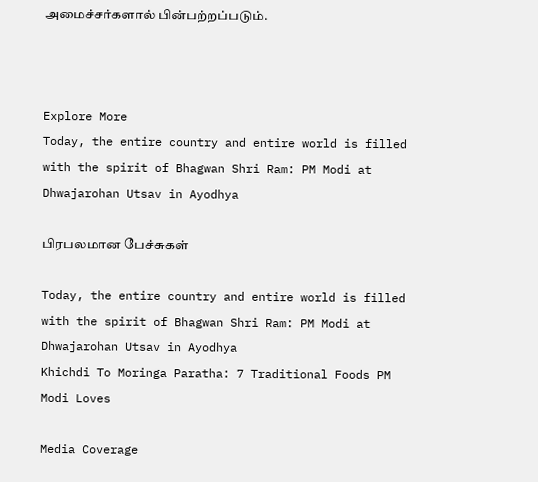அமைச்சர்களால் பின்பற்றப்படும்.



Explore More
Today, the entire country and entire world is filled with the spirit of Bhagwan Shri Ram: PM Modi at Dhwajarohan Utsav in Ayodhya

பிரபலமான பேச்சுகள்

Today, the entire country and entire world is filled with the spirit of Bhagwan Shri Ram: PM Modi at Dhwajarohan Utsav in Ayodhya
Khichdi To Moringa Paratha: 7 Traditional Foods PM Modi Loves

Media Coverage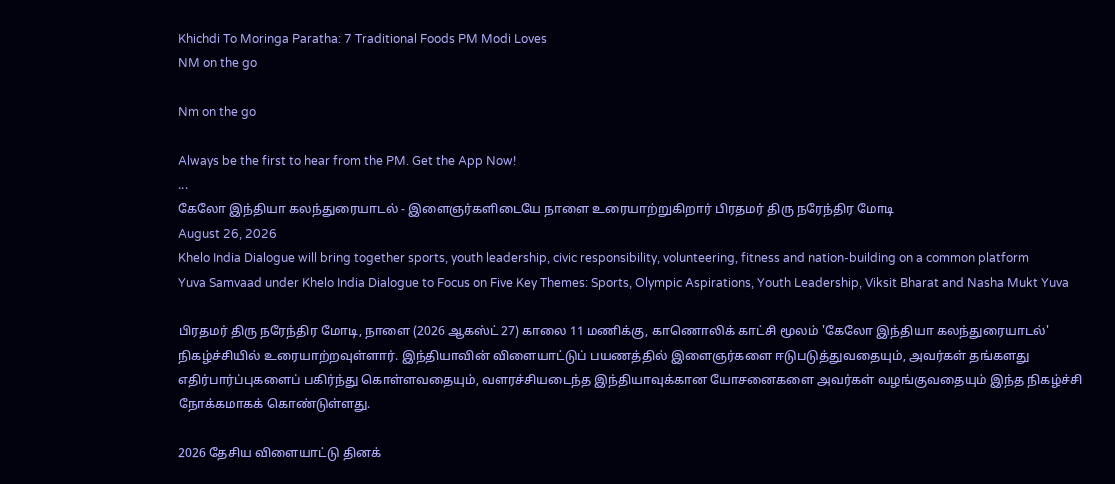Khichdi To Moringa Paratha: 7 Traditional Foods PM Modi Loves
NM on the go

Nm on the go

Always be the first to hear from the PM. Get the App Now!
...
கேலோ இந்தியா கலந்துரையாடல் - இளைஞர்களிடையே நாளை உரையாற்றுகிறார் பிரதமர் திரு நரேந்திர மோடி
August 26, 2026
Khelo India Dialogue will bring together sports, youth leadership, civic responsibility, volunteering, fitness and nation-building on a common platform
Yuva Samvaad under Khelo India Dialogue to Focus on Five Key Themes: Sports, Olympic Aspirations, Youth Leadership, Viksit Bharat and Nasha Mukt Yuva

பிரதமர் திரு நரேந்திர மோடி, நாளை (2026 ஆகஸ்ட் 27) காலை 11 மணிக்கு, காணொலிக் காட்சி மூலம் 'கேலோ இந்தியா கலந்துரையாடல்' நிகழ்ச்சியில் உரையாற்றவுள்ளார். இந்தியாவின் விளையாட்டுப் பயணத்தில் இளைஞர்களை ஈடுபடுத்துவதையும், அவர்கள் தங்களது எதிர்பார்ப்புகளைப் பகிர்ந்து கொள்ளவதையும், வளரச்சியடைந்த இந்தியாவுக்கான யோசனைகளை அவர்கள் வழங்குவதையும் இந்த நிகழ்ச்சி நோக்கமாகக் கொண்டுள்ளது.

2026 தேசிய விளையாட்டு தினக்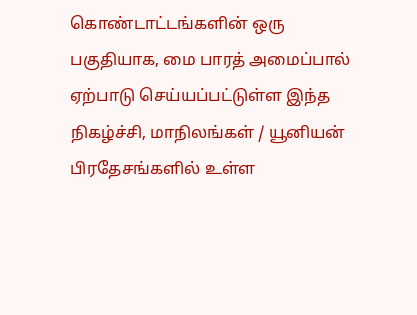கொண்டாட்டங்களின் ஒரு பகுதியாக, மை பாரத் அமைப்பால் ஏற்பாடு செய்யப்பட்டுள்ள இந்த நிகழ்ச்சி, மாநிலங்கள் / யூனியன் பிரதேசங்களில் உள்ள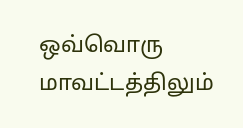ஒவ்வொரு மாவட்டத்திலும்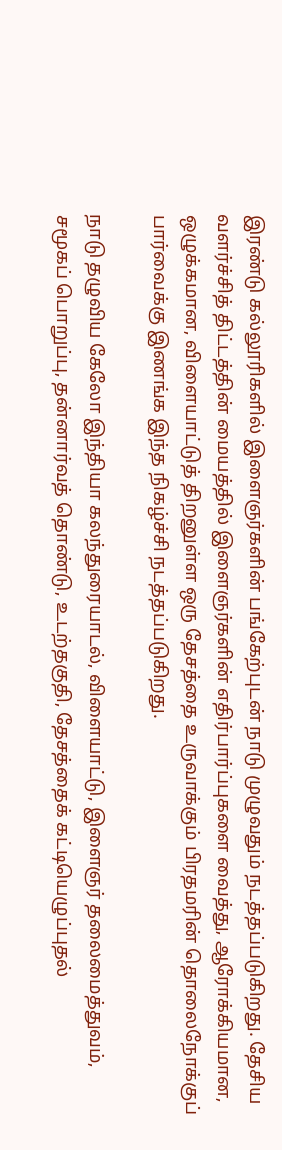இரண்டு கல்லூரிகளில் இளைஞர்களின் பங்கேற்புடன் நாடு முழுவதும் நடத்தப்படுகிறது. தேசிய வளர்ச்சித் திட்டத்தின் மையத்தில் இளைஞர்களின் எதிர்பார்ப்புகளை வைத்து, ஆரோக்கியமான, ஒழுக்கமான, விளையாட்டுத் திறனுள்ள ஒரு தேசத்தை உருவாக்கும் பிரதமரின் தொலைநோக்குப் பார்வைக்கு இணங்க இந்த நிகழ்ச்சி நடத்தப்படுகிறது.

நாடு தழுவிய கேலோ இந்தியா கலந்துரையாடல், விளையாட்டு, இளைஞர் தலைமைத்துவம், சமூகப் பொறுப்பு, தன்னார்வத் தொண்டு, உடற்தகுதி, தேசத்தைக் கட்டியெழுப்புதல்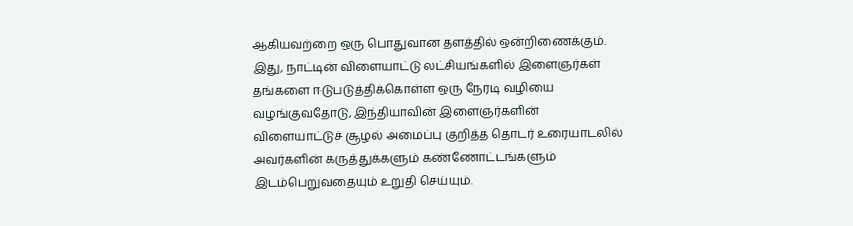ஆகியவற்றை ஒரு பொதுவான தளத்தில் ஒன்றிணைக்கும். இது, நாட்டின் விளையாட்டு லட்சியங்களில் இளைஞர்கள் தங்களை ஈடுபடுத்திக்கொள்ள ஒரு நேரடி வழியை வழங்குவதோடு, இந்தியாவின் இளைஞர்களின் விளையாட்டுச் சூழல் அமைப்பு குறித்த தொடர் உரையாடலில் அவர்களின் கருத்துக்களும் கண்ணோட்டங்களும் இடம்பெறுவதையும் உறுதி செய்யும்.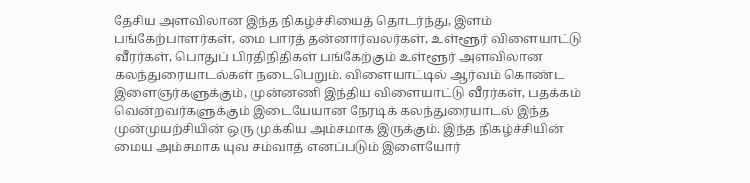தேசிய அளவிலான இந்த நிகழ்ச்சியைத் தொடர்ந்து, இளம் பங்கேற்பாளர்கள், மை பாரத் தன்னார்வலர்கள், உள்ளூர் விளையாட்டு வீரர்கள், பொதுப் பிரதிநிதிகள் பங்கேற்கும் உள்ளூர் அளவிலான கலந்துரையாடல்கள் நடைபெறும். விளையாட்டில் ஆர்வம் கொண்ட இளைஞர்களுக்கும், முன்னணி இந்திய விளையாட்டு வீரர்கள், பதக்கம் வென்றவர்களுக்கும் இடையேயான நேரடிக் கலந்துரையாடல் இந்த முன்முயற்சியின் ஒரு முக்கிய அம்சமாக இருக்கும். இந்த நிகழ்ச்சியின் மைய அம்சமாக யுவ சம்வாத் எனப்படும் இளையோர்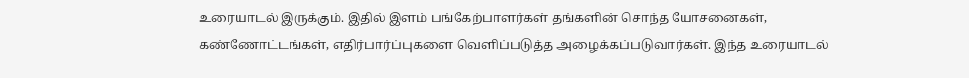உரையாடல் இருக்கும். இதில் இளம் பங்கேற்பாளர்கள் தங்களின் சொந்த யோசனைகள், கண்ணோட்டங்கள், எதிர்பார்ப்புகளை வெளிப்படுத்த அழைக்கப்படுவார்கள். இந்த உரையாடல்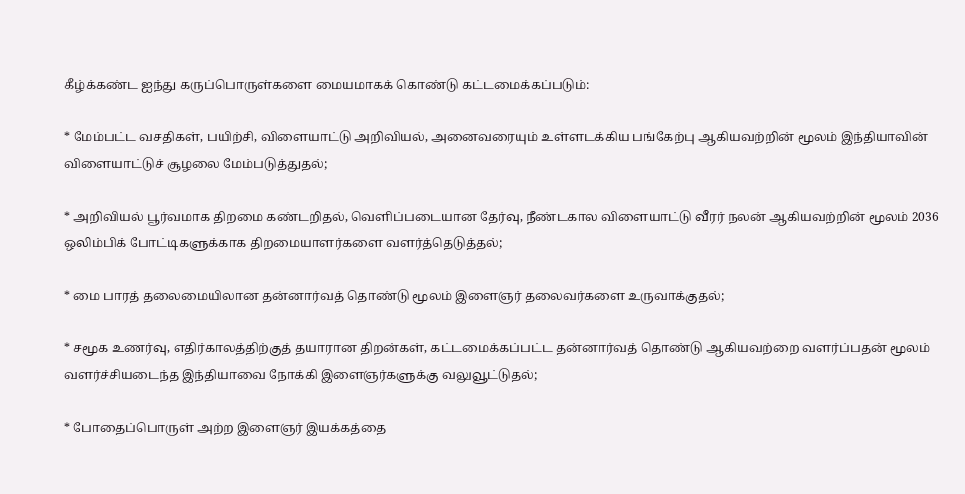கீழ்க்கண்ட ஐந்து கருப்பொருள்களை மையமாகக் கொண்டு கட்டமைக்கப்படும்:

* மேம்பட்ட வசதிகள், பயிற்சி, விளையாட்டு அறிவியல், அனைவரையும் உள்ளடக்கிய பங்கேற்பு ஆகியவற்றின் மூலம் இந்தியாவின் விளையாட்டுச் சூழலை மேம்படுத்துதல்;

* அறிவியல் பூர்வமாக திறமை கண்டறிதல், வெளிப்படையான தேர்வு, நீண்டகால விளையாட்டு வீரர் நலன் ஆகியவற்றின் மூலம் 2036 ஒலிம்பிக் போட்டிகளுக்காக திறமையாளர்களை வளர்த்தெடுத்தல்;

* மை பாரத் தலைமையிலான தன்னார்வத் தொண்டு மூலம் இளைஞர் தலைவர்களை உருவாக்குதல்;

* சமூக உணர்வு, எதிர்காலத்திற்குத் தயாரான திறன்கள், கட்டமைக்கப்பட்ட தன்னார்வத் தொண்டு ஆகியவற்றை வளர்ப்பதன் மூலம் வளர்ச்சியடைந்த இந்தியாவை நோக்கி இளைஞர்களுக்கு வலுவூட்டுதல்;

* போதைப்பொருள் அற்ற இளைஞர் இயக்கத்தை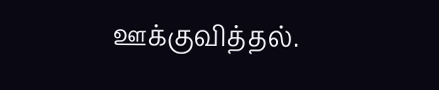ஊக்குவித்தல்.